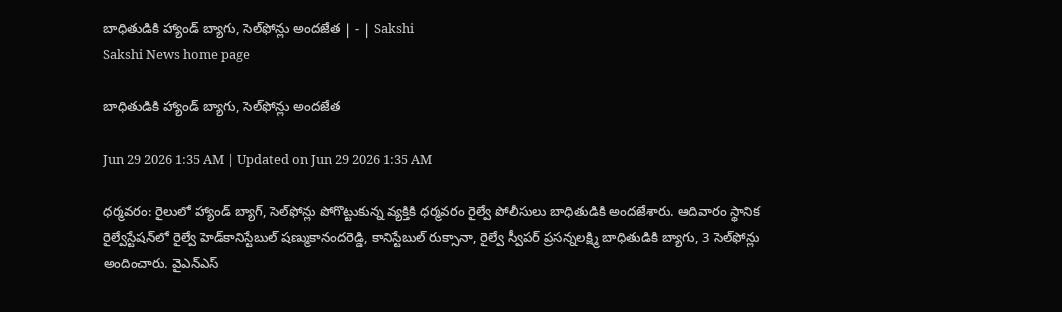బాధితుడికి హ్యాండ్‌ బ్యాగు, సెల్‌ఫోన్లు అందజేత | - | Sakshi
Sakshi News home page

బాధితుడికి హ్యాండ్‌ బ్యాగు, సెల్‌ఫోన్లు అందజేత

Jun 29 2026 1:35 AM | Updated on Jun 29 2026 1:35 AM

ధర్మవరం: రైలులో హ్యాండ్‌ బ్యాగ్‌, సెల్‌ఫోన్లు పోగొట్టుకున్న వ్యక్తికి ధర్మవరం రైల్వే పోలీసులు బాధితుడికి అందజేశారు. ఆదివారం స్థానిక రైల్వేస్టేషన్‌లో రైల్వే హెడ్‌కానిస్టేబుల్‌ షణ్ముకానందరెడ్డి, కానిస్టేబుల్‌ రుక్సానా, రైల్వే స్వీపర్‌ ప్రసన్నలక్ష్మి బాధితుడికి బ్యాగు, 3 సెల్‌ఫోన్లు అందించారు. వైఎన్‌ఎస్‌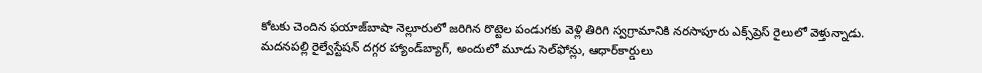కోటకు చెందిన ఫయాజ్‌బాషా నెల్లూరులో జరిగిన రొట్టెల పండుగకు వెళ్లి తిరిగి స్వగ్రామానికి నరసాపూరు ఎక్స్‌ప్రెస్‌ రైలులో వెళ్తున్నాడు. మదనపల్లి రైల్వేస్టేషన్‌ దగ్గర హ్యాండ్‌బ్యాగ్‌, అందులో మూడు సెల్‌ఫోన్లు, ఆధార్‌కార్డులు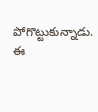పోగొట్టుకున్నాడు. ఈ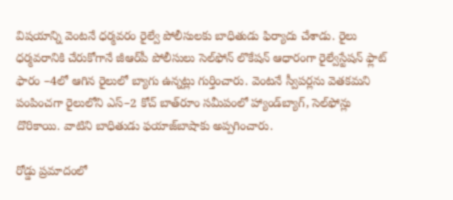విషయాన్ని వెంటనే ధర్మవరం రైల్వే పోలీసులకు బాధితుడు ఫిర్యాదు చేశాడు. రైలు ధర్మవరానికి చేరుకోగానే జీఆర్‌పీ పోలీసులు సెల్‌ఫోన్‌ లొకేషన్‌ ఆధారంగా రైల్వేస్టేషన్‌ ఫ్లాట్‌ ఫారం –4లో ఆగిన రైలులో బ్యాగు ఉన్నట్లు గుర్తించారు. వెంటనే స్వీపర్లను వెతకమని పంపించగా రైలులోని ఎస్‌–2 కోచ్‌ బాత్‌రూం సమీపంలో హ్యాండ్‌బ్యాగ్‌, సెల్‌ఫోన్లు దొరికాయి. వాటిని బాధితుడు ఫయాజ్‌బాషాకు అప్పగించారు.

రోడ్డు ప్రమాదంలో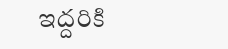ఇద్దరికి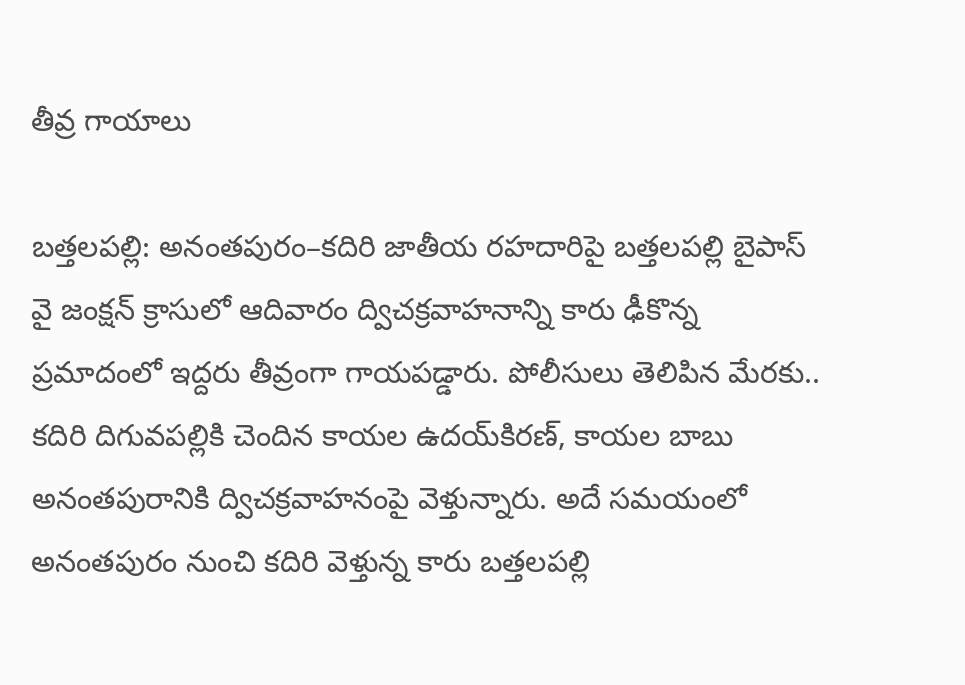తీవ్ర గాయాలు

బత్తలపల్లి: అనంతపురం–కదిరి జాతీయ రహదారిపై బత్తలపల్లి బైపాస్‌ వై జంక్షన్‌ క్రాసులో ఆదివారం ద్విచక్రవాహనాన్ని కారు ఢీకొన్న ప్రమాదంలో ఇద్దరు తీవ్రంగా గాయపడ్డారు. పోలీసులు తెలిపిన మేరకు.. కదిరి దిగువపల్లికి చెందిన కాయల ఉదయ్‌కిరణ్‌, కాయల బాబు అనంతపురానికి ద్విచక్రవాహనంపై వెళ్తున్నారు. అదే సమయంలో అనంతపురం నుంచి కదిరి వెళ్తున్న కారు బత్తలపల్లి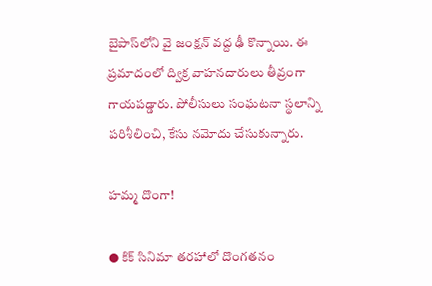బైపాస్‌లోని వై జంక్షన్‌ వద్ద ఢీ కొన్నాయి. ఈ ప్రమాదంలో ద్విక్ర వాహనదారులు తీవ్రంగా గాయపడ్డారు. పోలీసులు సంఘటనా స్థలాన్ని పరిశీలించి, కేసు నమోదు చేసుకున్నారు.

హమ్మ దొంగా!

● కిక్‌ సినిమా తరహాలో దొంగతనం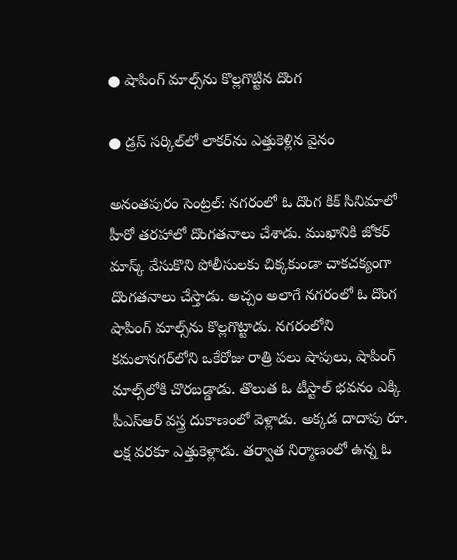● షాపింగ్‌ మాల్స్‌ను కొల్లగొట్టిన దొంగ

● డ్రస్‌ సర్కిల్‌లో లాకర్‌ను ఎత్తుకెళ్లిన వైనం

అనంతపురం సెంట్రల్‌: నగరంలో ఓ దొంగ కిక్‌ సినిమాలో హీరో తరహాలో దొంగతనాలు చేశాడు. ముఖానికి జోకర్‌ మాస్క్‌ వేసుకొని పోలీసులకు చిక్కకుండా చాకచక్యంగా దొంగతనాలు చేస్తాడు. అచ్చం అలాగే నగరంలో ఓ దొంగ షాపింగ్‌ మాల్స్‌ను కొల్లగొట్టాడు. నగరంలోని కమలానగర్‌లోని ఒకేరోజు రాత్రి పలు షాపులు, షాపింగ్‌ మాల్స్‌లోకి చొరబడ్డాడు. తొలుత ఓ టీస్టాల్‌ భవనం ఎక్కి పీఎస్‌ఆర్‌ వస్త్ర దుకాణంలో వెళ్లాడు. అక్కడ దాదాపు రూ. లక్ష వరకూ ఎత్తుకెళ్లాడు. తర్వాత నిర్మాణంలో ఉన్న ఓ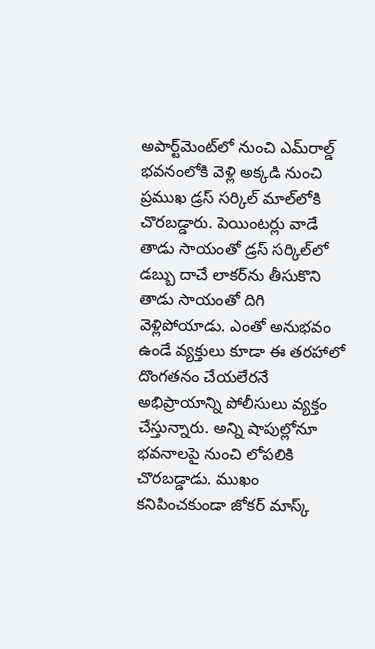అపార్ట్‌మెంట్‌లో నుంచి ఎమ్‌రాల్డ్‌ భవనంలోకి వెళ్లి అక్కడి నుంచి ప్రముఖ డ్రస్‌ సర్కిల్‌ మాల్‌లోకి చొరబడ్డారు. పెయింటర్లు వాడే తాడు సాయంతో డ్రస్‌ సర్కిల్‌లో డబ్బు దాచే లాకర్‌ను తీసుకొని తాడు సాయంతో దిగి వెళ్లిపోయాడు. ఎంతో అనుభవం ఉండే వ్యక్తులు కూడా ఈ తరహాలో దొంగతనం చేయలేరనే అభిప్రాయాన్ని పోలీసులు వ్యక్తం చేస్తున్నారు. అన్ని షాపుల్లోనూ భవనాలపై నుంచి లోపలికి చొరబడ్డాడు. ముఖం కనిపించకుండా జోకర్‌ మాస్క్‌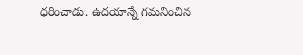ధరించాడు. ఉదయాన్నే గమనించిన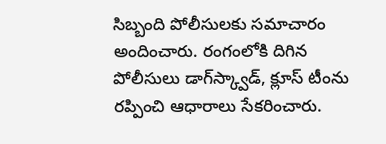సిబ్బంది పోలీసులకు సమాచారం అందించారు. రంగంలోకి దిగిన పోలీసులు డాగ్‌స్క్వాడ్‌, క్లూస్‌ టీంను రప్పించి ఆధారాలు సేకరించారు.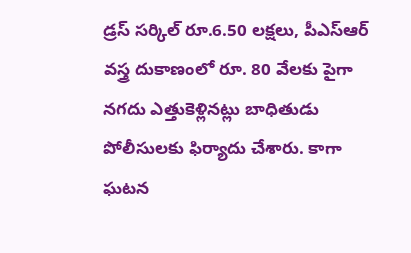డ్రస్‌ సర్కిల్‌ రూ.6.50 లక్షలు, పీఎస్‌ఆర్‌ వస్త్ర దుకాణంలో రూ. 80 వేలకు పైగా నగదు ఎత్తుకెళ్లినట్లు బాధితుడు పోలీసులకు ఫిర్యాదు చేశారు. కాగా ఘటన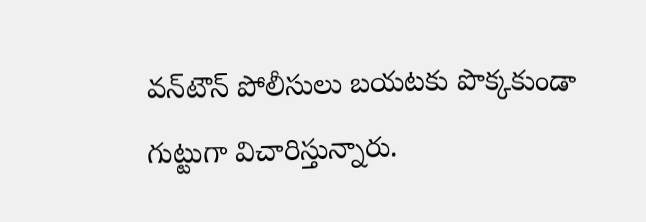వన్‌టౌన్‌ పోలీసులు బయటకు పొక్కకుండా గుట్టుగా విచారిస్తున్నారు.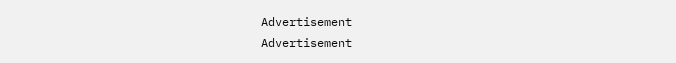Advertisement
Advertisement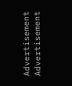Advertisement
Advertisement